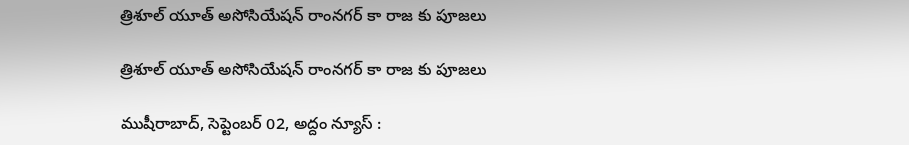త్రిశూల్ యూత్ అసోసియేష‌న్ రాంన‌గ‌ర్ కా రాజ కు పూజ‌లు

త్రిశూల్ యూత్ అసోసియేష‌న్ రాంన‌గ‌ర్ కా రాజ కు పూజ‌లు

ముషీరాబాద్‌, సెప్టెంబ‌ర్ 02, అద్దం న్యూస్ :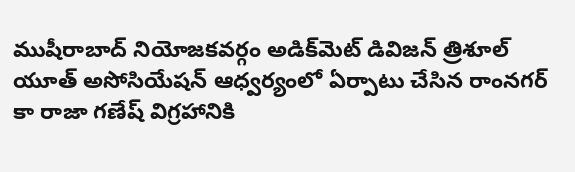ముషీరాబాద్ నియోజ‌క‌వ‌ర్గం అడిక్‌మెట్ డివిజ‌న్ త్రిశూల్ యూత్ అసోసియేష‌న్ ఆధ్వ‌ర్యంలో ఏర్పాటు చేసిన రాంన‌గ‌ర్ కా రాజా గ‌ణేష్ విగ్ర‌హానికి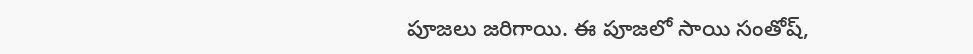పూజ‌లు జ‌రిగాయి. ఈ పూజ‌లో సాయి సంతోష్‌,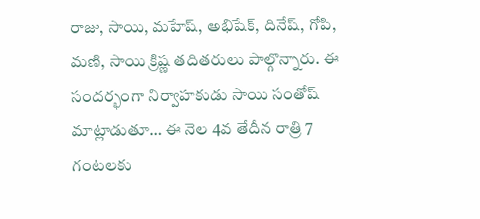రాజు, సాయి, మ‌హేష్‌, అభిషేక్‌, దినేష్‌, గోపి, మ‌ణి, సాయి క్రిష్ణ త‌దిత‌రులు పాల్గొన్నారు. ఈ సంద‌ర్భంగా నిర్వాహ‌కుడు సాయి సంతోష్ మాట్లాడుతూ… ఈ నెల 4వ తేదీన రాత్రి 7 గంట‌ల‌కు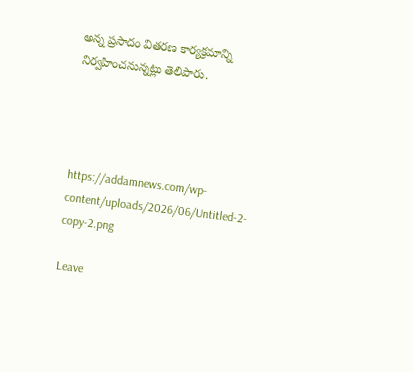అన్న ప్ర‌సాదం విత‌ర‌ణ కార్య‌క్ర‌మాన్ని నిర్వ‌హించ‌నున్న‌ట్లు తెలిపారు.




https://addamnews.com/wp-content/uploads/2026/06/Untitled-2-copy-2.png

Leave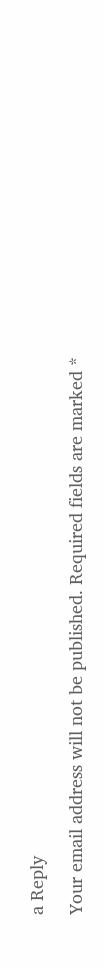a Reply

Your email address will not be published. Required fields are marked *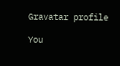Gravatar profile

You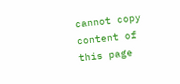cannot copy content of this page